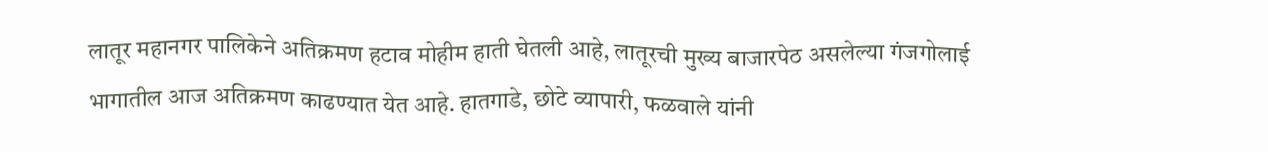लातूर महानगर पालिकेने अतिक्रमण हटाव मोहीम हाती घेतली आहे, लातूरची मुख्य बाजारपेठ असलेल्या गंजगोलाई भागातील आज अतिक्रमण काढण्यात येत आहे. हातगाडे, छोटे व्यापारी, फळवाले यांनी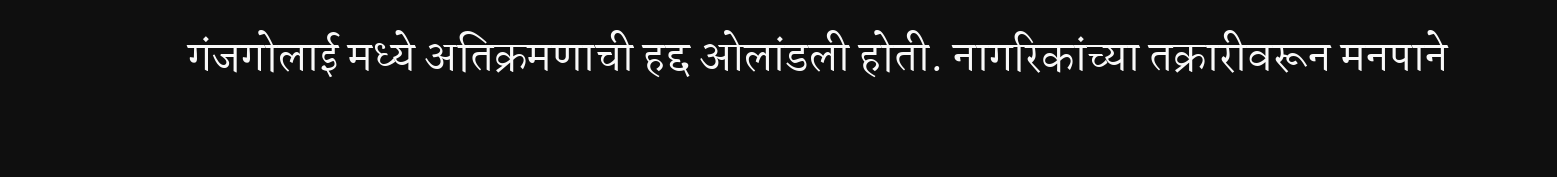गंजगोलाई मध्ये अतिक्रमणाची हद्द ओलांडली होती. नागरिकांच्या तक्रारीवरून मनपाने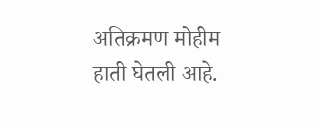अतिक्रमण मोहीम हाती घेतली आहे.